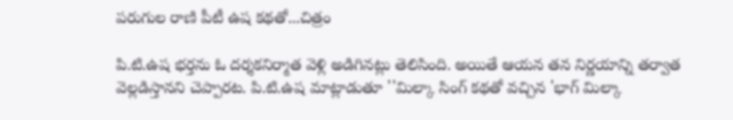పరుగుల రాణి పీటీ ఉష కథతో...చిత్రం

పి.టి.ఉష భర్తను ఓ దర్శకనిర్మాత వెళ్లి అడిగినట్లు తెలిసింది. అయితే ఆయన తన నిర్ణయాన్ని తర్వాత వెల్లడిస్తానని చెప్పారట. పి.టి.ఉష మాట్లాడుతూ ''మిల్కా సింగ్ కథతో వచ్చిన 'భాగ్ మిల్కా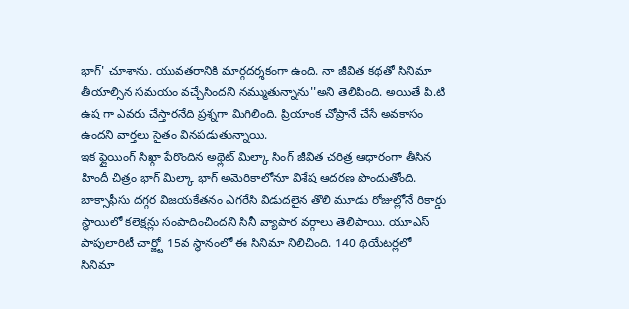భాగ్' చూశాను. యువతరానికి మార్గదర్శకంగా ఉంది. నా జీవిత కథతో సినిమా తీయాల్సిన సమయం వచ్చేసిందని నమ్ముతున్నాను''అని తెలిపింది. అయితే పి.టి ఉష గా ఎవరు చేస్తారనేది ప్రశ్నగా మిగిలింది. ప్రియాంక చోప్రానే చేసే అవకాసం ఉందని వార్తలు సైతం వినపడుతున్నాయి.
ఇక ఫ్లైయింగ్ సిఖ్గా పేరొందిన అథ్లెట్ మిల్కా సింగ్ జీవిత చరిత్ర ఆధారంగా తీసిన హిందీ చిత్రం భాగ్ మిల్కా భాగ్ అమెరికాలోనూ విశేష ఆదరణ పొందుతోంది. బాక్సాఫీసు దగ్గర విజయకేతనం ఎగరేసి విడుదలైన తొలి మూడు రోజుల్లోనే రికార్డు స్థాయిలో కలెక్షన్లు సంపాదించిందని సినీ వ్యాపార వర్గాలు తెలిపాయి. యూఎస్ పాపులారిటీ చార్జ్టో 15వ స్థానంలో ఈ సినిమా నిలిచింది. 140 థియేటర్లలో సినిమా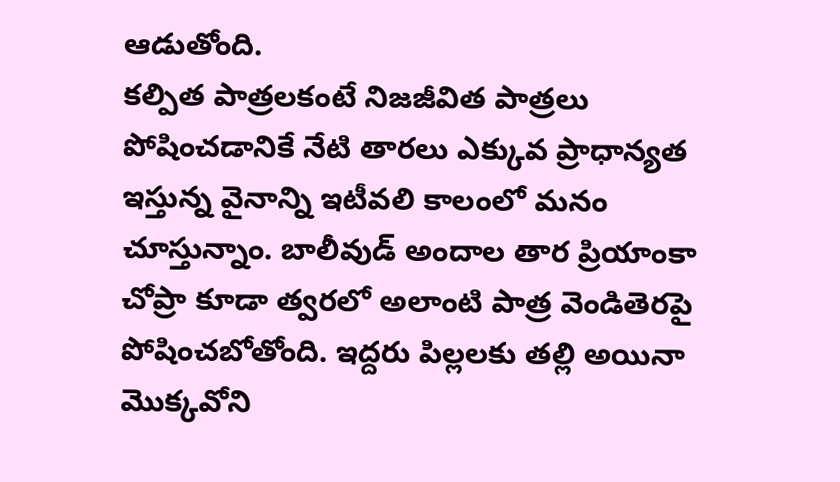ఆడుతోంది.
కల్పిత పాత్రలకంటే నిజజీవిత పాత్రలు పోషించడానికే నేటి తారలు ఎక్కువ ప్రాధాన్యత ఇస్తున్న వైనాన్ని ఇటీవలి కాలంలో మనం చూస్తున్నాం. బాలీవుడ్ అందాల తార ప్రియాంకా చోప్రా కూడా త్వరలో అలాంటి పాత్ర వెండితెరపై పోషించబోతోంది. ఇద్దరు పిల్లలకు తల్లి అయినా మొక్కవోని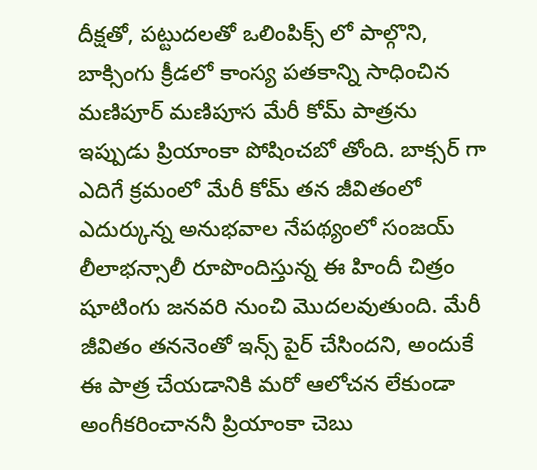దీక్షతో, పట్టుదలతో ఒలింపిక్స్ లో పాల్గొని, బాక్సింగు క్రీడలో కాంస్య పతకాన్ని సాధించిన మణిపూర్ మణిపూస మేరీ కోమ్ పాత్రను ఇప్పుడు ప్రియాంకా పోషించబో తోంది. బాక్సర్ గా ఎదిగే క్రమంలో మేరీ కోమ్ తన జీవితంలో ఎదుర్కున్న అనుభవాల నేపథ్యంలో సంజయ్ లీలాభన్సాలీ రూపొందిస్తున్న ఈ హిందీ చిత్రం షూటింగు జనవరి నుంచి మొదలవుతుంది. మేరీ జీవితం తననెంతో ఇన్స్ పైర్ చేసిందని, అందుకే ఈ పాత్ర చేయడానికి మరో ఆలోచన లేకుండా అంగీకరించాననీ ప్రియాంకా చెబు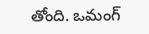తోంది. ఒమంగ్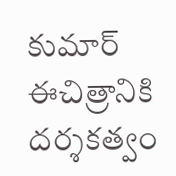కుమార్ ఈచిత్రానికి దర్శకత్వం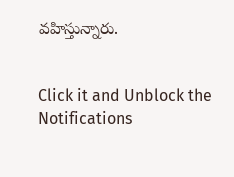వహిస్తున్నారు.


Click it and Unblock the Notifications